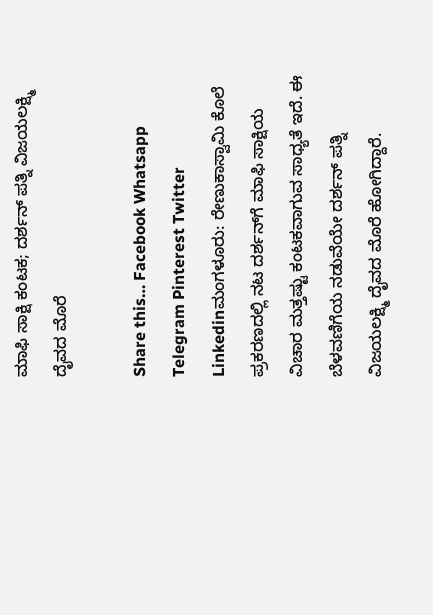ಮಾಫಿ ಸಾಕ್ಷಿ ಕಂಟಕ; ದರ್ಶನ್ ಪತ್ನಿ ವಿಜಯಲಕ್ಷ್ಮಿ ದೈವದ ಮೊರೆ

Share this… Facebook Whatsapp Telegram Pinterest Twitter Linkedinಮಂಗಳೂರು: ರೇಣುಕಾಸ್ವಾಮಿ ಕೊಲೆ ಪ್ರಕರಣದಲ್ಲಿ ನಟ ದರ್ಶನ್‌ಗೆ ಮಾಫಿ ಸಾಕ್ಷಿಯ ವಿಚಾರ ಮತ್ತಷ್ಟು ಕಂಟಕವಾಗುವ ಸಾಧ್ಯತೆ ಇದೆ. ಈ ಬೆಳವಣಿಗೆಯ ನಡುವೆಯೇ ದರ್ಶನ್ ಪತ್ನಿ ವಿಜಯಲಕ್ಷ್ಮಿ ದೈವದ ಮೊರೆ ಹೋಗಿದ್ದಾರೆ.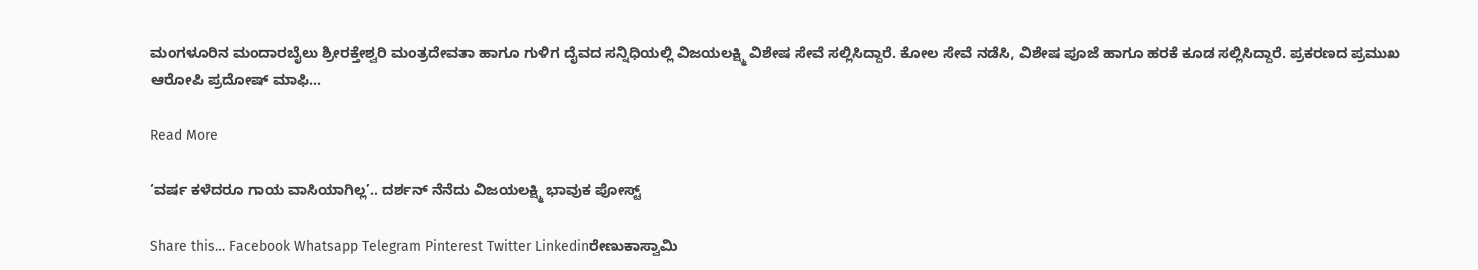ಮಂಗಳೂರಿನ ಮಂದಾರಬೈಲು ಶ್ರೀರಕ್ತೇಶ್ವರಿ ಮಂತ್ರದೇವತಾ ಹಾಗೂ ಗುಳಿಗ ದೈವದ ಸನ್ನಿಧಿಯಲ್ಲಿ ವಿಜಯಲಕ್ಷ್ಮಿ ವಿಶೇಷ ಸೇವೆ ಸಲ್ಲಿಸಿದ್ದಾರೆ. ಕೋಲ ಸೇವೆ ನಡೆಸಿ, ವಿಶೇಷ ಪೂಜೆ ಹಾಗೂ ಹರಕೆ ಕೂಡ ಸಲ್ಲಿಸಿದ್ದಾರೆ. ಪ್ರಕರಣದ ಪ್ರಮುಖ ಆರೋಪಿ ಪ್ರದೋಷ್ ಮಾಫಿ…

Read More

‘ವರ್ಷ ಕಳೆದರೂ ಗಾಯ ವಾಸಿಯಾಗಿಲ್ಲ’.. ದರ್ಶನ್ ನೆನೆದು ವಿಜಯಲಕ್ಷ್ಮಿ ಭಾವುಕ ಪೋಸ್ಟ್

Share this… Facebook Whatsapp Telegram Pinterest Twitter Linkedinರೇಣುಕಾಸ್ವಾಮಿ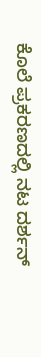ಕೊಲೆ ಪ್ರಕರಣದಲ್ಲಿ ನಟ ದರ್ಶನ್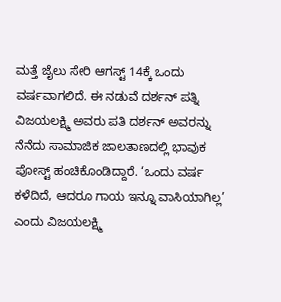ಮತ್ತೆ ಜೈಲು ಸೇರಿ ಆಗಸ್ಟ್ 14ಕ್ಕೆ ಒಂದು ವರ್ಷವಾಗಲಿದೆ. ಈ ನಡುವೆ ದರ್ಶನ್ ಪತ್ನಿ ವಿಜಯಲಕ್ಷ್ಮಿ ಅವರು ಪತಿ ದರ್ಶನ್ ಅವರನ್ನು ನೆನೆದು ಸಾಮಾಜಿಕ ಜಾಲತಾಣದಲ್ಲಿ ಭಾವುಕ ಪೋಸ್ಟ್ ಹಂಚಿಕೊಂಡಿದ್ದಾರೆ. ‘ಒಂದು ವರ್ಷ ಕಳೆದಿದೆ, ಆದರೂ ಗಾಯ ಇನ್ನೂ ವಾಸಿಯಾಗಿಲ್ಲ’ ಎಂದು ವಿಜಯಲಕ್ಷ್ಮಿ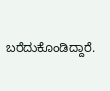ಬರೆದುಕೊಂಡಿದ್ದಾರೆ.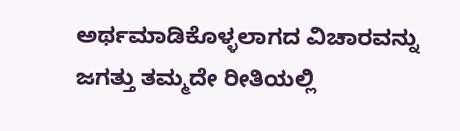ಅರ್ಥಮಾಡಿಕೊಳ್ಳಲಾಗದ ವಿಚಾರವನ್ನು ಜಗತ್ತು ತಮ್ಮದೇ ರೀತಿಯಲ್ಲಿ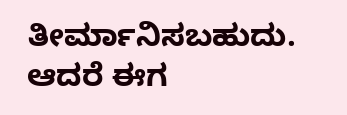ತೀರ್ಮಾನಿಸಬಹುದು. ಆದರೆ ಈಗ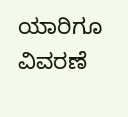ಯಾರಿಗೂ ವಿವರಣೆ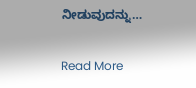ನೀಡುವುದನ್ನು…

Read More